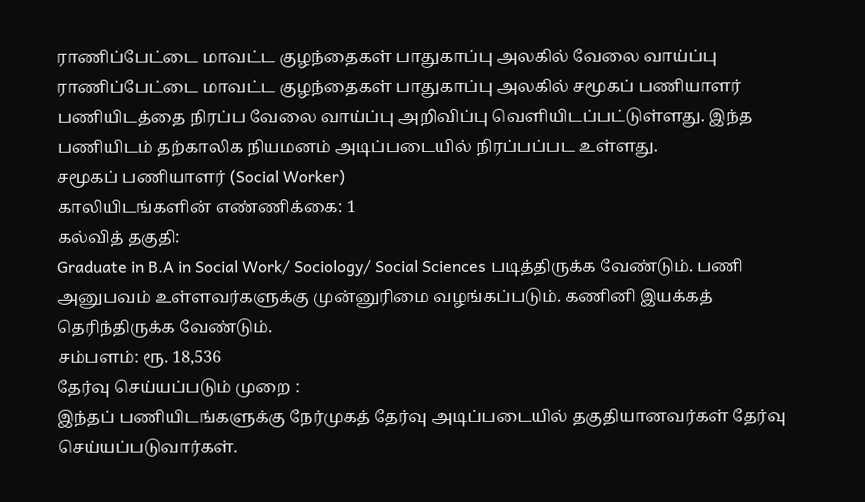ராணிப்பேட்டை மாவட்ட குழந்தைகள் பாதுகாப்பு அலகில் வேலை வாய்ப்பு
ராணிப்பேட்டை மாவட்ட குழந்தைகள் பாதுகாப்பு அலகில் சமூகப் பணியாளர் பணியிடத்தை நிரப்ப வேலை வாய்ப்பு அறிவிப்பு வெளியிடப்பட்டுள்ளது. இந்த பணியிடம் தற்காலிக நியமனம் அடிப்படையில் நிரப்பப்பட உள்ளது.
சமூகப் பணியாளர் (Social Worker)
காலியிடங்களின் எண்ணிக்கை: 1
கல்வித் தகுதி:
Graduate in B.A in Social Work/ Sociology/ Social Sciences படித்திருக்க வேண்டும். பணி அனுபவம் உள்ளவர்களுக்கு முன்னுரிமை வழங்கப்படும். கணினி இயக்கத் தெரிந்திருக்க வேண்டும்.
சம்பளம்: ரூ. 18,536
தேர்வு செய்யப்படும் முறை :
இந்தப் பணியிடங்களுக்கு நேர்முகத் தேர்வு அடிப்படையில் தகுதியானவர்கள் தேர்வு செய்யப்படுவார்கள்.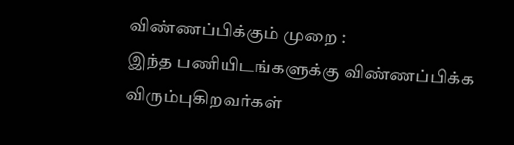விண்ணப்பிக்கும் முறை :
இந்த பணியிடங்களுக்கு விண்ணப்பிக்க விரும்புகிறவர்கள்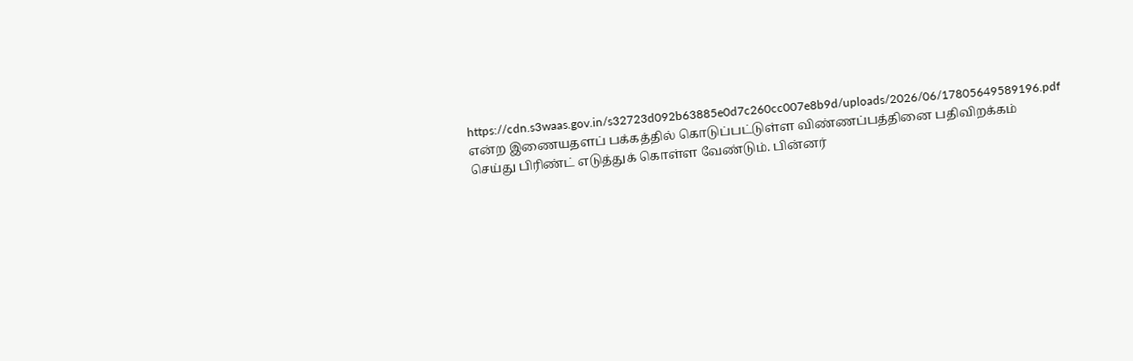https://cdn.s3waas.gov.in/s32723d092b63885e0d7c260cc007e8b9d/uploads/2026/06/17805649589196.pdf என்ற இணையதளப் பக்கத்தில் கொடுப்பட்டுள்ள விண்ணப்பத்தினை பதிவிறக்கம் செய்து பிரிண்ட் எடுத்துக் கொள்ள வேண்டும். பின்னர்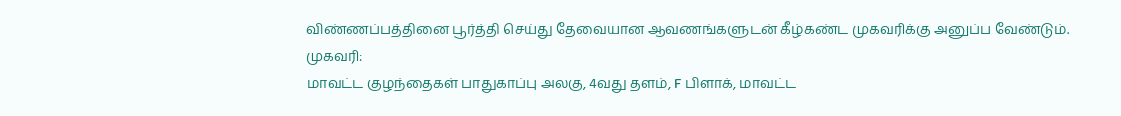விண்ணப்பத்தினை பூர்த்தி செய்து தேவையான ஆவணங்களுடன் கீழ்கண்ட முகவரிக்கு அனுப்ப வேண்டும்.
முகவரி:
மாவட்ட குழந்தைகள் பாதுகாப்பு அலகு, 4வது தளம், F பிளாக், மாவட்ட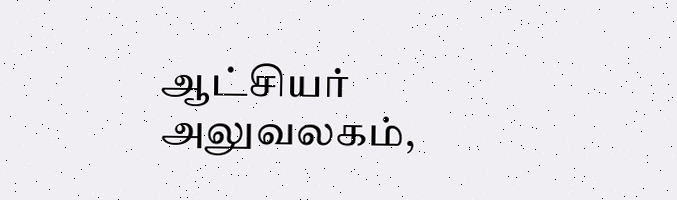ஆட்சியர் அலுவலகம்,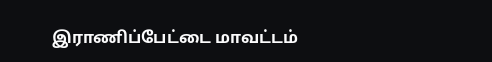இராணிப்பேட்டை மாவட்டம்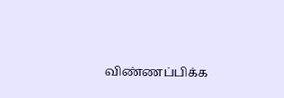விண்ணப்பிக்க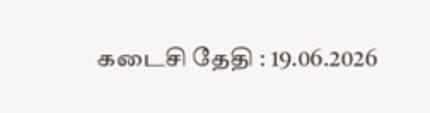கடைசி தேதி : 19.06.2026